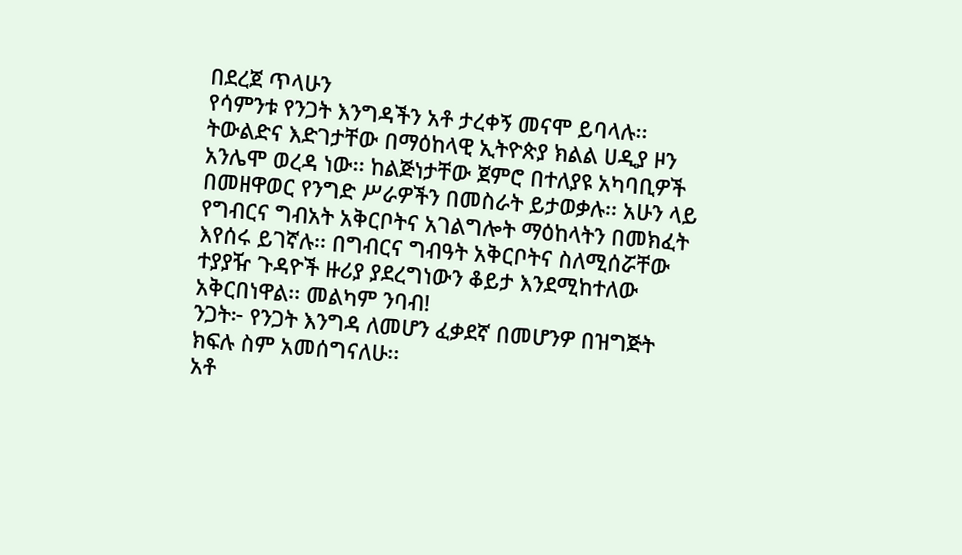በደረጀ ጥላሁን
የሳምንቱ የንጋት እንግዳችን አቶ ታረቀኝ መናሞ ይባላሉ፡፡ ትውልድና እድገታቸው በማዕከላዊ ኢትዮጵያ ክልል ሀዲያ ዞን አንሌሞ ወረዳ ነው፡፡ ከልጅነታቸው ጀምሮ በተለያዩ አካባቢዎች በመዘዋወር የንግድ ሥራዎችን በመስራት ይታወቃሉ፡፡ አሁን ላይ የግብርና ግብአት አቅርቦትና አገልግሎት ማዕከላትን በመክፈት እየሰሩ ይገኛሉ፡፡ በግብርና ግብዓት አቅርቦትና ስለሚሰሯቸው ተያያዥ ጉዳዮች ዙሪያ ያደረግነውን ቆይታ እንደሚከተለው አቅርበነዋል፡፡ መልካም ንባብ!
ንጋት፦ የንጋት እንግዳ ለመሆን ፈቃደኛ በመሆንዎ በዝግጅት ክፍሉ ስም አመሰግናለሁ፡፡
አቶ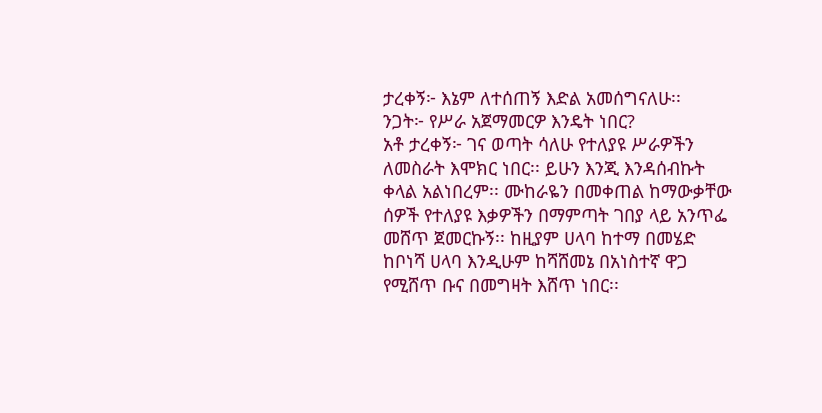ታረቀኝ፦ እኔም ለተሰጠኝ እድል አመሰግናለሁ፡፡
ንጋት፦ የሥራ አጀማመርዎ እንዴት ነበር?
አቶ ታረቀኝ፦ ገና ወጣት ሳለሁ የተለያዩ ሥራዎችን ለመስራት እሞክር ነበር፡፡ ይሁን እንጂ እንዳሰብኩት ቀላል አልነበረም፡፡ ሙከራዬን በመቀጠል ከማውቃቸው ሰዎች የተለያዩ እቃዎችን በማምጣት ገበያ ላይ አንጥፌ መሸጥ ጀመርኩኝ፡፡ ከዚያም ሀላባ ከተማ በመሄድ ከቦነሻ ሀላባ እንዲሁም ከሻሸመኔ በአነስተኛ ዋጋ የሚሸጥ ቡና በመግዛት እሸጥ ነበር፡፡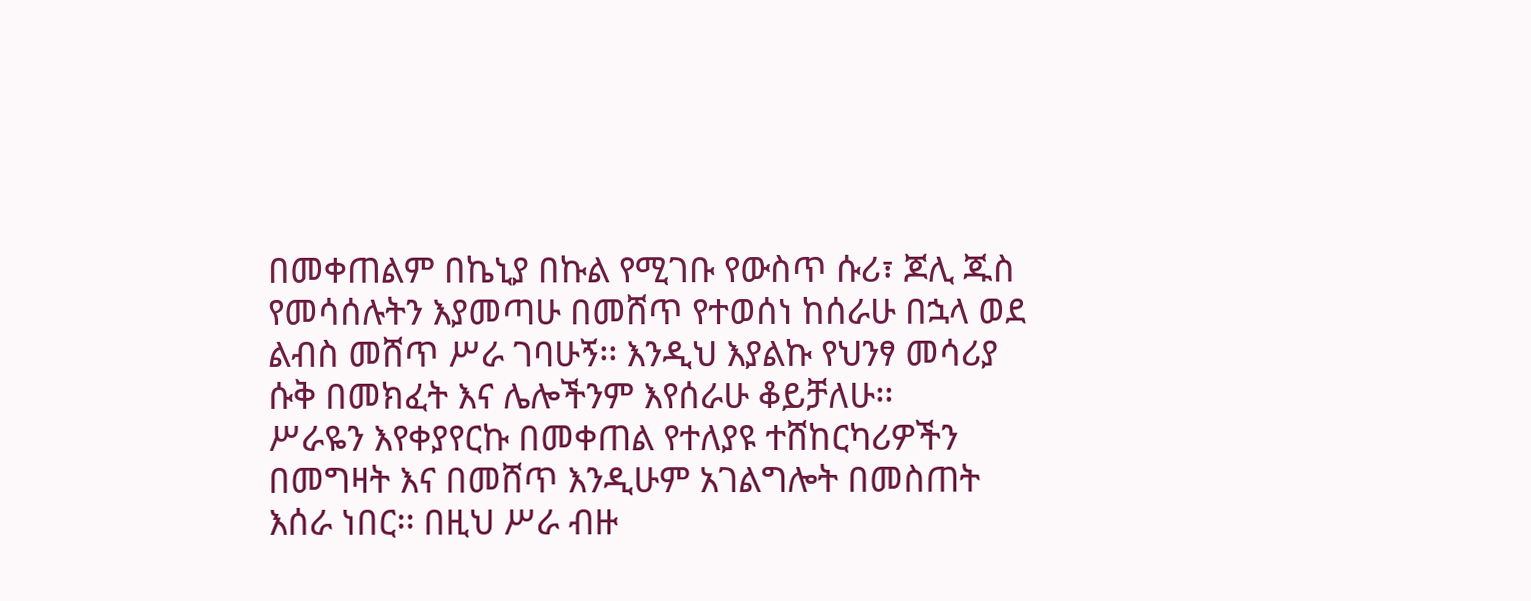በመቀጠልም በኬኒያ በኩል የሚገቡ የውስጥ ሱሪ፣ ጆሊ ጁስ የመሳሰሉትን እያመጣሁ በመሸጥ የተወሰነ ከሰራሁ በኋላ ወደ ልብስ መሸጥ ሥራ ገባሁኝ፡፡ እንዲህ እያልኩ የህንፃ መሳሪያ ሱቅ በመክፈት እና ሌሎችንም እየሰራሁ ቆይቻለሁ፡፡
ሥራዬን እየቀያየርኩ በመቀጠል የተለያዩ ተሸከርካሪዎችን በመግዛት እና በመሸጥ እንዲሁም አገልግሎት በመስጠት እሰራ ነበር፡፡ በዚህ ሥራ ብዙ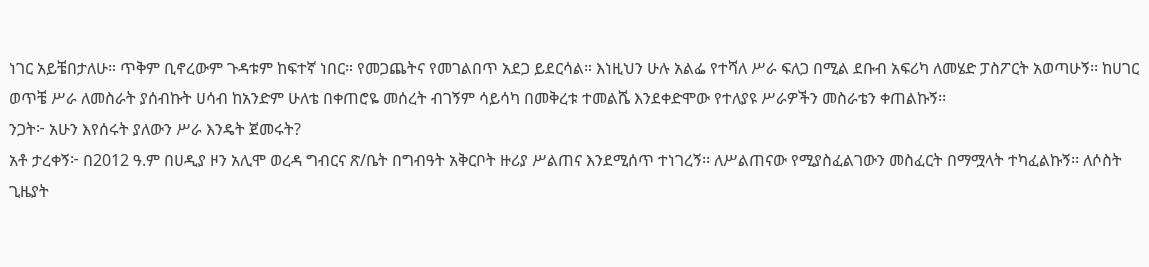ነገር አይቼበታለሁ። ጥቅም ቢኖረውም ጉዳቱም ከፍተኛ ነበር። የመጋጨትና የመገልበጥ አደጋ ይደርሳል። እነዚህን ሁሉ አልፌ የተሻለ ሥራ ፍለጋ በሚል ደቡብ አፍሪካ ለመሄድ ፓስፖርት አወጣሁኝ፡፡ ከሀገር ወጥቼ ሥራ ለመስራት ያሰብኩት ሀሳብ ከአንድም ሁለቴ በቀጠሮዬ መሰረት ብገኝም ሳይሳካ በመቅረቱ ተመልሼ እንደቀድሞው የተለያዩ ሥራዎችን መስራቴን ቀጠልኩኝ፡፡
ንጋት፦ አሁን እየሰሩት ያለውን ሥራ እንዴት ጀመሩት?
አቶ ታረቀኝ፦ በ2012 ዓ.ም በሀዲያ ዞን አሊሞ ወረዳ ግብርና ጽ/ቤት በግብዓት አቅርቦት ዙሪያ ሥልጠና እንደሚሰጥ ተነገረኝ፡፡ ለሥልጠናው የሚያስፈልገውን መስፈርት በማሟላት ተካፈልኩኝ፡፡ ለሶስት ጊዜያት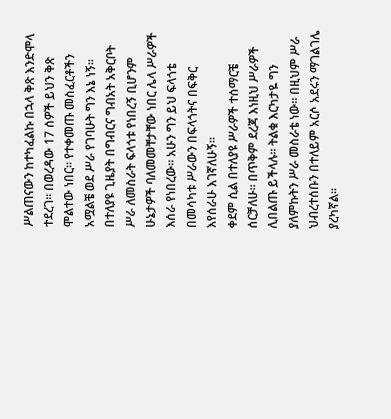ሥልጠናውን ከተካፈልኩ በኋላ ቅጽ እንድሞላ ተደረገ፡፡ በወረዳው 17 ሰዎች ይህን ቅጽ ሞልተው ነበር፡፡ የተቀመጡ መስፈርቶችን አሟልቼ ወደ ሥራ የገባሁት ግን እኔ ነኝ፡፡
በተለያዩ ጊዜያት በግብርና ግብአት አቅርቦት ሥራ ለመስራት ፍላጎቱ የነበረኝ ቢሆንም ሁኔታዎች ባለመመቸታቸው ነበር ሌላ ሥራዎች እሰራ የነበረው፡፡ አሁን ግን ይህ ፍላጎቴ በመሳካቱ ሥራውን በፍላጎትና በፍቅር እየሰራሁ እገኛለሁኝ፡፡
ቀደም ሲል በተለያዩ ሥራዎች ተሰማርቼ ሰርቻለሁ፡፡ በጥቅም ደረጃ እነዚህ ሥራዎች ሊበልጡ ይችላሉ፡፡ ትልቁ እርካታዬ ግን ያለምኩትን ሥራ መስራቴ ነው፡፡ በዚህም ሥራ ህብረተሰቡን በተለይም አርሶ አደሩን ማገልገሌ ያረካኛል፡፡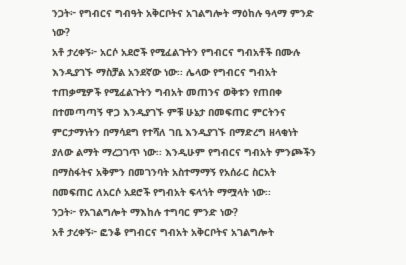ንጋት፦ የግብርና ግብዓት አቅርቦትና አገልግሎት ማዕከሉ ዓላማ ምንድ ነው?
አቶ ታረቀኝ፦ አርሶ አደሮች የሚፈልጉትን የግብርና ግብአቶች በሙሉ እንዲያገኙ ማስቻል አንደኛው ነው፡፡ ሌላው የግብርና ግብአት ተጠቃሚዎች የሚፈልጉትን ግብአት መጠንና ወቅቱን የጠበቀ በተመጣጣኝ ዋጋ እንዲያገኙ ምቹ ሁኔታ በመፍጠር ምርትንና ምርታማነትን በማሳደግ የተሻለ ገቢ እንዲያገኙ በማድረግ ዘላቂነት ያለው ልማት ማረጋገጥ ነው፡፡ እንዲሁም የግብርና ግብአት ምንጮችን በማስፋትና አቅምን በመገንባት አስተማማኝ የአሰራር ስርአት በመፍጠር ለአርሶ አደሮች የግብአት ፍላጎት ማሟላት ነው፡፡
ንጋት፦ የአገልግሎት ማእከሉ ተግባር ምንድ ነው?
አቶ ታረቀኝ፦ ፎንቆ የግብርና ግብአት አቅርቦትና አገልግሎት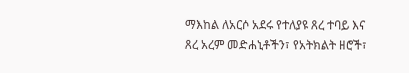ማእከል ለአርሶ አደሩ የተለያዩ ጸረ ተባይ እና ጸረ አረም መድሐኒቶችን፣ የአትክልት ዘሮች፣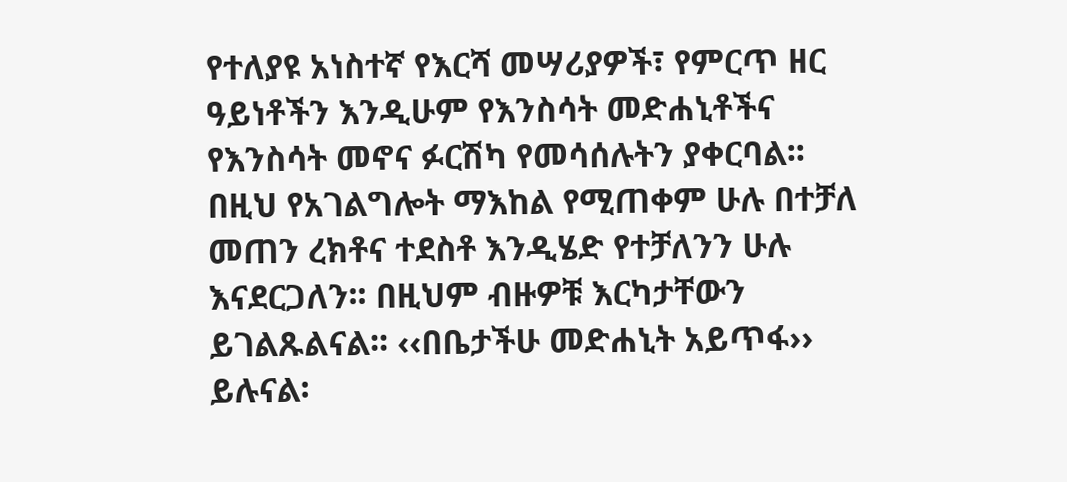የተለያዩ አነስተኛ የእርሻ መሣሪያዎች፣ የምርጥ ዘር ዓይነቶችን እንዲሁም የእንስሳት መድሐኒቶችና የእንስሳት መኖና ፉርሽካ የመሳሰሉትን ያቀርባል፡፡ በዚህ የአገልግሎት ማእከል የሚጠቀም ሁሉ በተቻለ መጠን ረክቶና ተደስቶ እንዲሄድ የተቻለንን ሁሉ እናደርጋለን፡፡ በዚህም ብዙዎቹ እርካታቸውን ይገልጹልናል፡፡ ‹‹በቤታችሁ መድሐኒት አይጥፋ›› ይሉናል፡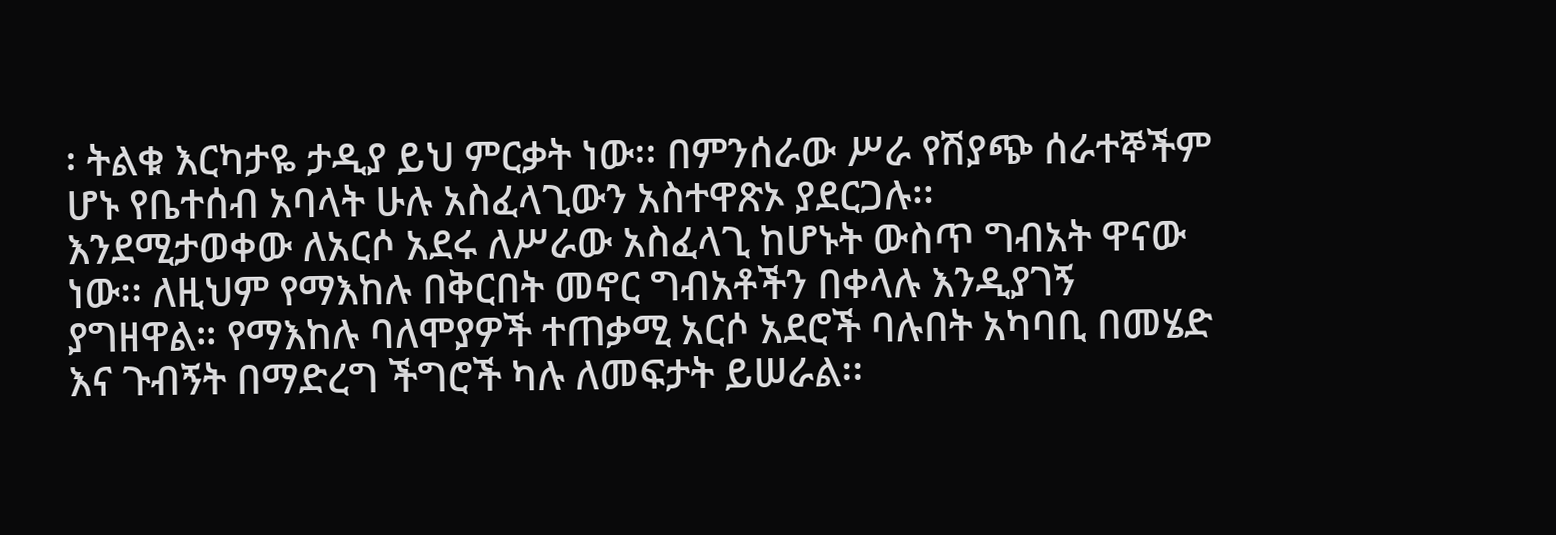፡ ትልቁ እርካታዬ ታዲያ ይህ ምርቃት ነው፡፡ በምንሰራው ሥራ የሽያጭ ሰራተኞችም ሆኑ የቤተሰብ አባላት ሁሉ አስፈላጊውን አስተዋጽኦ ያደርጋሉ፡፡
እንደሚታወቀው ለአርሶ አደሩ ለሥራው አስፈላጊ ከሆኑት ውስጥ ግብአት ዋናው ነው፡፡ ለዚህም የማእከሉ በቅርበት መኖር ግብአቶችን በቀላሉ እንዲያገኝ ያግዘዋል። የማእከሉ ባለሞያዎች ተጠቃሚ አርሶ አደሮች ባሉበት አካባቢ በመሄድ እና ጉብኝት በማድረግ ችግሮች ካሉ ለመፍታት ይሠራል፡፡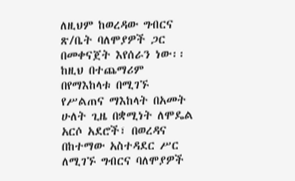ለዚህም ከወረዳው ግብርና ጽ/ቤት ባለሞያዎች ጋር በመቀናጀት እየሰራን ነው፡፡
ከዚህ በተጨማሪም በየማእከላቱ በሚገኙ የሥልጠና ማእከላት በአመት ሁለት ጊዜ በቋሚነት ለሞዴል አርሶ አደሮች፣ በወረዳና በከተማው አስተዳደር ሥር ለሚገኙ ግብርና ባለሞያዎች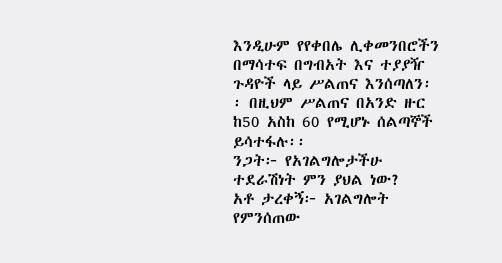እንዲሁም የየቀበሌ ሊቀመንበሮችን በማሳተፍ በግብአት እና ተያያዥ ጉዳዮች ላይ ሥልጠና እንሰጣለን፡፡ በዚህም ሥልጠና በአንድ ዙር ከ50 አስከ 60 የሚሆኑ ሰልጣኞች ይሳተፋሉ፡፡
ንጋት፦ የአገልግሎታችሁ ተደራሽነት ምን ያህል ነው?
አቶ ታረቀኝ፦ አገልግሎት የምንሰጠው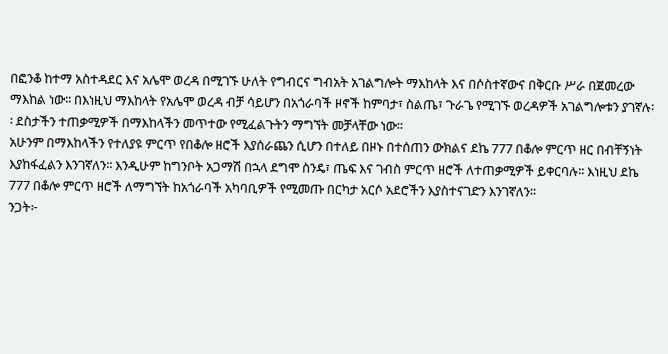በፎንቆ ከተማ አስተዳደር እና አሌሞ ወረዳ በሚገኙ ሁለት የግብርና ግብአት አገልግሎት ማእከላት እና በሶስተኛውና በቅርቡ ሥራ በጀመረው ማእከል ነው፡፡ በእነዚህ ማእከላት የአሌሞ ወረዳ ብቻ ሳይሆን በአጎራባች ዞኖች ከምባታ፣ ስልጤ፣ ጉራጌ የሚገኙ ወረዳዎች አገልግሎቱን ያገኛሉ፡፡ ደስታችን ተጠቃሚዎች በማእከላችን መጥተው የሚፈልጉትን ማግኘት መቻላቸው ነው፡፡
አሁንም በማእከላችን የተለያዩ ምርጥ የበቆሎ ዘሮች እያሰራጨን ሲሆን በተለይ በዞኑ በተሰጠን ውክልና ደኬ 777 በቆሎ ምርጥ ዘር በብቸኝነት እያከፋፈልን እንገኛለን፡፡ እንዲሁም ከግንቦት አጋማሽ በኋላ ደግሞ ስንዴ፣ ጤፍ እና ገብስ ምርጥ ዘሮች ለተጠቃሚዎች ይቀርባሉ፡፡ እነዚህ ደኬ 777 በቆሎ ምርጥ ዘሮች ለማግኘት ከአጎራባች አካባቢዎች የሚመጡ በርካታ አርሶ አደሮችን እያስተናገድን እንገኛለን፡፡
ንጋት፦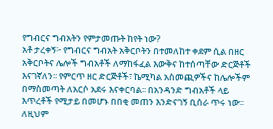የግብርና ግብአትን የምታመጡት ከየት ነው?
አቶ ታረቀኝ፦ የግብርና ግብአት አቅርቦትን በተመለከተ ቀደም ሲል በዘር አቅርቦትና ሌሎች ግብአቶች ለማከፋፈል እውቅና ከተሰጣቸው ድርጅቶች እናገኛለን፡፡ የምርጥ ዘር ድርጅቶች፣ ኬሚካል አስመጪዎችና ከሌሎችም በማስመጣት ለአርሶ አደሩ እናቀርባል፡፡ በአንዳንድ ግብአቶች ላይ እጥረቶች የሚታይ በመሆኑ በበቂ መጠን እንድናገኝ ቢሰራ ጥሩ ነው፡፡ ለዚህም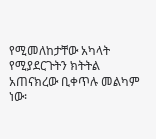የሚመለከታቸው አካላት የሚያደርጉትን ክትትል አጠናክረው ቢቀጥሉ መልካም ነው፡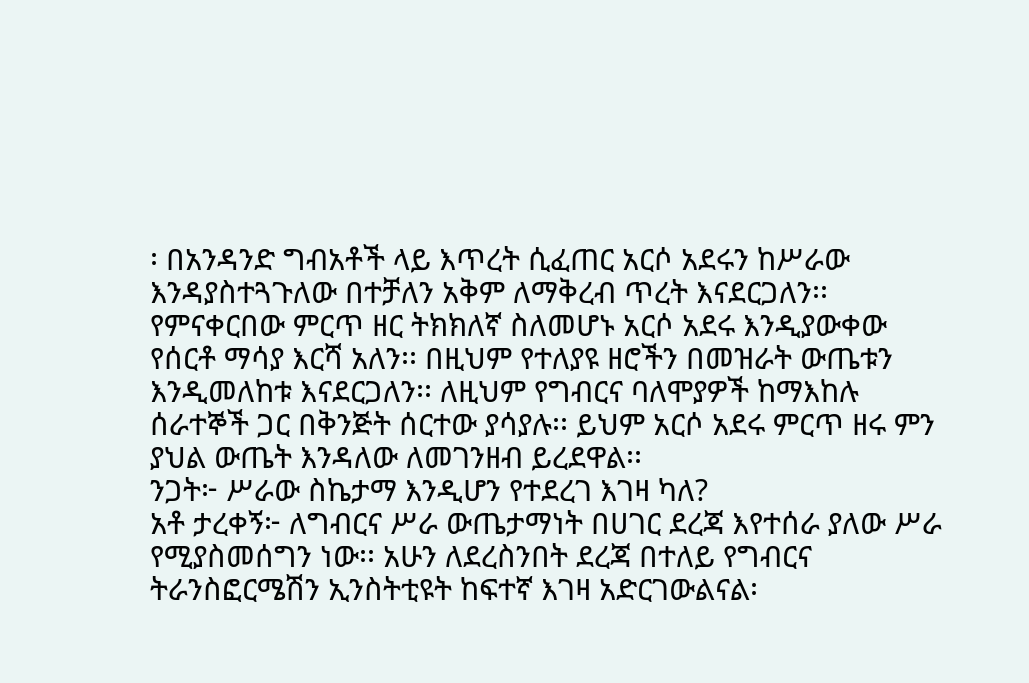፡ በአንዳንድ ግብአቶች ላይ እጥረት ሲፈጠር አርሶ አደሩን ከሥራው እንዳያስተጓጉለው በተቻለን አቅም ለማቅረብ ጥረት እናደርጋለን፡፡
የምናቀርበው ምርጥ ዘር ትክክለኛ ስለመሆኑ አርሶ አደሩ እንዲያውቀው የሰርቶ ማሳያ እርሻ አለን፡፡ በዚህም የተለያዩ ዘሮችን በመዝራት ውጤቱን እንዲመለከቱ እናደርጋለን፡፡ ለዚህም የግብርና ባለሞያዎች ከማእከሉ ሰራተኞች ጋር በቅንጅት ሰርተው ያሳያሉ፡፡ ይህም አርሶ አደሩ ምርጥ ዘሩ ምን ያህል ውጤት እንዳለው ለመገንዘብ ይረደዋል፡፡
ንጋት፦ ሥራው ስኬታማ እንዲሆን የተደረገ እገዛ ካለ?
አቶ ታረቀኝ፦ ለግብርና ሥራ ውጤታማነት በሀገር ደረጃ እየተሰራ ያለው ሥራ የሚያስመሰግን ነው፡፡ አሁን ለደረስንበት ደረጃ በተለይ የግብርና ትራንስፎርሜሽን ኢንስትቲዩት ከፍተኛ እገዛ አድርገውልናል፡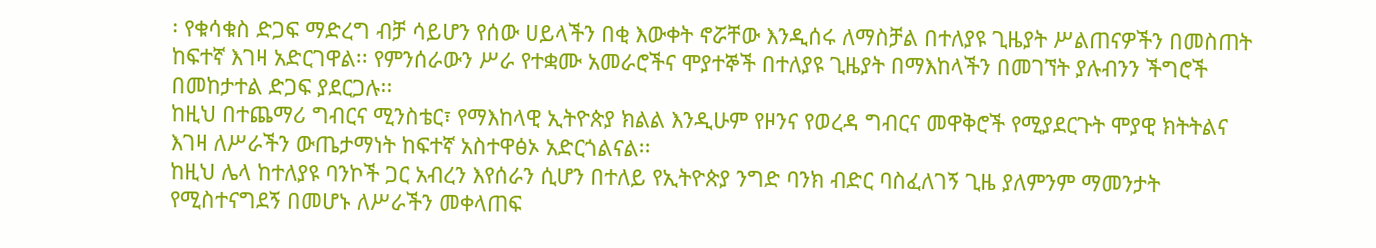፡ የቁሳቁስ ድጋፍ ማድረግ ብቻ ሳይሆን የሰው ሀይላችን በቂ እውቀት ኖሯቸው እንዲሰሩ ለማስቻል በተለያዩ ጊዜያት ሥልጠናዎችን በመስጠት ከፍተኛ እገዛ አድርገዋል፡፡ የምንሰራውን ሥራ የተቋሙ አመራሮችና ሞያተኞች በተለያዩ ጊዜያት በማእከላችን በመገኘት ያሉብንን ችግሮች በመከታተል ድጋፍ ያደርጋሉ፡፡
ከዚህ በተጨማሪ ግብርና ሚንስቴር፣ የማእከላዊ ኢትዮጵያ ክልል እንዲሁም የዞንና የወረዳ ግብርና መዋቅሮች የሚያደርጉት ሞያዊ ክትትልና እገዛ ለሥራችን ውጤታማነት ከፍተኛ አስተዋፅኦ አድርጎልናል፡፡
ከዚህ ሌላ ከተለያዩ ባንኮች ጋር አብረን እየሰራን ሲሆን በተለይ የኢትዮጵያ ንግድ ባንክ ብድር ባስፈለገኝ ጊዜ ያለምንም ማመንታት የሚስተናግደኝ በመሆኑ ለሥራችን መቀላጠፍ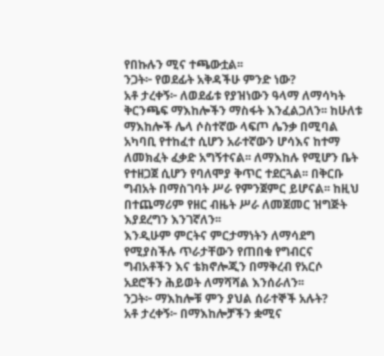የበኩሉን ሚና ተጫውቷል፡፡
ንጋት፦ የወደፊት አቅዳችሁ ምንድ ነው?
አቶ ታረቀኝ፦ ለወደፊቱ የያዝነውን ዓላማ ለማሳካት ቅርንጫፍ ማእከሎችን ማስፋት እንፈልጋለን፡፡ ከሁለቱ ማእከሎች ሌላ ሶስተኛው ላፍጦ ሌንቃ በሚባል አካባቢ የተከፈተ ሲሆን አራተኛውን ሆሳእና ከተማ ለመክፈት ፈቃድ አግኝተናል፡፡ ለማእከሉ የሚሆን ቤት የተዘጋጀ ሲሆን የባለሞያ ቅጥር ተደርጓል፡፡ በቅርቡ ግብአት በማስገባት ሥራ የምንጀምር ይሆናል፡፡ ከዚህ በተጨማሪም የዘር ብዜት ሥራ ለመጀመር ዝግጅት እያደረግን እንገኛለን፡፡
እንዲሁም ምርትና ምርታማነትን ለማሳደግ የሚያስችሉ ጥራታቸውን የጠበቁ የግብርና ግብአቶችን እና ቴክኖሎጂን በማቅረብ የአርሶ አደሮችን ሕይወት ለማሻሻል እንሰራለን፡፡
ንጋት፦ ማእከሎቹ ምን ያህል ሰራተኞች አሉት?
አቶ ታረቀኝ፦ በማእከሎቻችን ቋሚና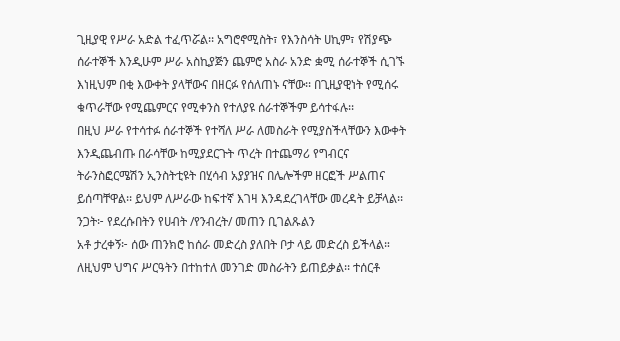ጊዚያዊ የሥራ አድል ተፈጥሯል፡፡ አግሮኖሚስት፣ የእንስሳት ሀኪም፣ የሽያጭ ሰራተኞች እንዲሁም ሥራ አስኪያጅን ጨምሮ አስራ አንድ ቋሚ ሰራተኞች ሲገኙ እነዚህም በቂ እውቀት ያላቸውና በዘርፉ የሰለጠኑ ናቸው፡፡ በጊዚያዊነት የሚሰሩ ቁጥራቸው የሚጨምርና የሚቀንስ የተለያዩ ሰራተኞችም ይሳተፋሉ፡፡
በዚህ ሥራ የተሳተፉ ሰራተኞች የተሻለ ሥራ ለመስራት የሚያስችላቸውን እውቀት እንዲጨብጡ በራሳቸው ከሚያደርጉት ጥረት በተጨማሪ የግብርና ትራንስፎርሜሽን ኢንስትቲዩት በሂሳብ አያያዝና በሌሎችም ዘርፎች ሥልጠና ይሰጣቸዋል፡፡ ይህም ለሥራው ከፍተኛ እገዛ እንዳደረገላቸው መረዳት ይቻላል፡፡
ንጋት፦ የደረሱበትን የሀብት /የንብረት/ መጠን ቢገልጹልን
አቶ ታረቀኝ፦ ሰው ጠንክሮ ከሰራ መድረስ ያለበት ቦታ ላይ መድረስ ይችላል። ለዚህም ህግና ሥርዓትን በተከተለ መንገድ መስራትን ይጠይቃል፡፡ ተሰርቶ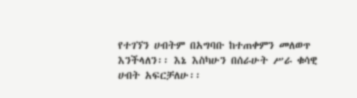የተገኘን ሀብትም በአግባቡ ከተጠቀምን መለወጥ እንችላለን፡፡ እኔ እስካሁን በሰራሁት ሥራ ቁሳዊ ሀብት አፍርቻለሁ፡፡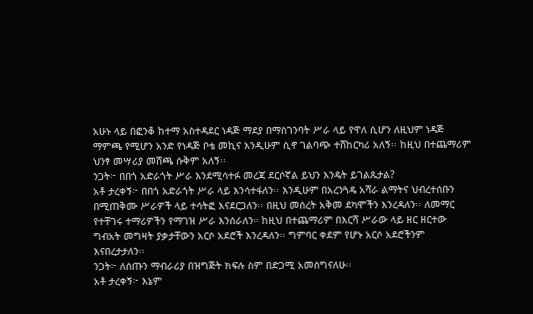አሁኑ ላይ በፎንቆ ከተማ አስተዳደር ነዳጅ ማደያ በማስገንባት ሥራ ላይ የዋለ ሲሆን ለዚህም ነዳጅ ማምጫ የሚሆን አንድ የነዳጅ ቦቴ መኪና እንዲሁም ሲኖ ገልባጭ ተሸከርካሪ አለኝ፡፡ ከዚህ በተጨማሪም ህንፃ መሣሪያ መሸጫ ሱቅም አለኝ፡፡
ንጋት፦ በበጎ አድራጎት ሥራ እንደሚሳተፉ መረጃ ደርሶኛል ይህን እንዴት ይገልጹታል?
አቶ ታረቀኝ፦ በበጎ አድራጎት ሥራ ላይ እንሳተፋለን፡፡ እንዲሁም በአረንጓዴ አሻራ ልማትና ህብረተሰቡን በሚጠቅሙ ሥራዎች ላይ ተሳትፎ እናደርጋለን፡፡ በዚህ መሰረት አቅመ ደካሞችን እንረዳለን፡፡ ለመማር የተቸገሩ ተማሪዎችን የማገዝ ሥራ እንሰራለን። ከዚህ በተጨማሪም በእርሻ ሥራው ላይ ዘር ዘርተው ግብአት መግዛት ያቃታቸውን አርሶ አደሮች እንረዳለን፡፡ ግምባር ቀደም የሆኑ አርሶ አደሮችንም እናበረታታለን፡፡
ንጋት፦ ለሰጡን ማብራሪያ በዝግጅት ክፍሉ ስም በድጋሚ አመሰግናለሁ፡፡
አቶ ታረቀኝ፦ እኔም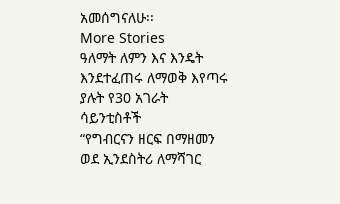አመሰግናለሁ፡፡
More Stories
ዓለማት ለምን እና እንዴት እንደተፈጠሩ ለማወቅ እየጣሩ ያሉት የ30 አገራት ሳይንቲስቶች
“የግብርናን ዘርፍ በማዘመን ወደ ኢንደስትሪ ለማሻገር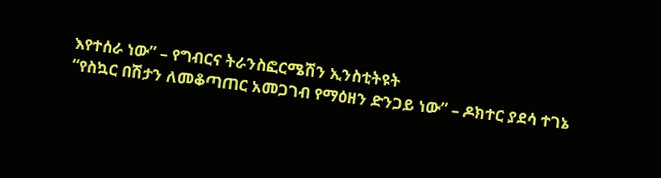እየተሰራ ነው” – የግብርና ትራንስፎርሜሽን ኢንስቲትዩት
“የስኳር በሽታን ለመቆጣጠር አመጋገብ የማዕዘን ድንጋይ ነው” – ዶክተር ያደሳ ተገኔ